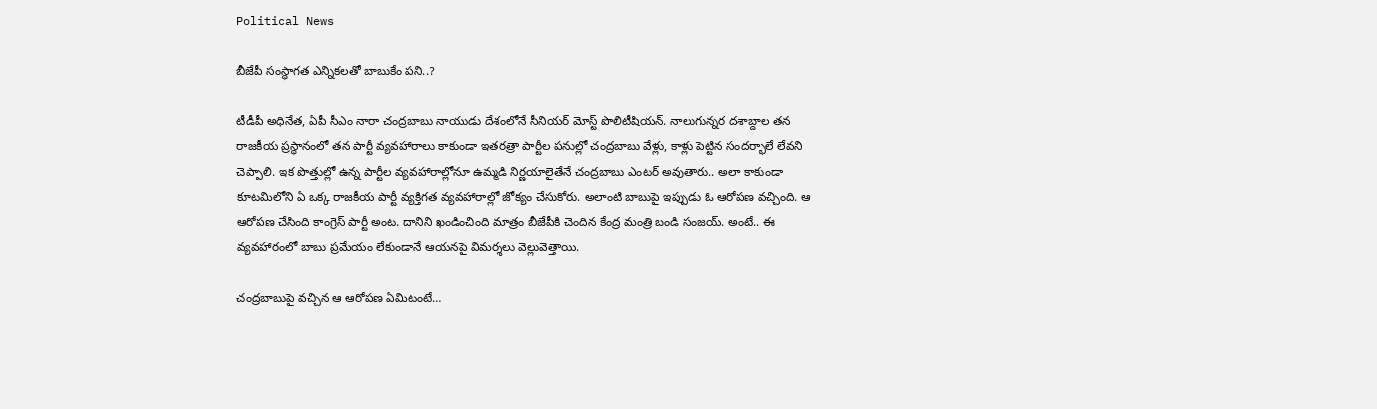Political News

బీజేపీ సంస్థాగత ఎన్నికలతో బాబుకేం పని..?

టీడీపీ అధినేత, ఏపీ సీఎం నారా చంద్రబాబు నాయుడు దేశంలోనే సీనియర్ మోస్ట్ పొలిటీషియన్. నాలుగున్నర దశాబ్దాల తన రాజకీయ ప్రస్థానంలో తన పార్టీ వ్యవహారాలు కాకుండా ఇతరత్రా పార్టీల పనుల్లో చంద్రబాబు వేళ్లు, కాళ్లు పెట్టిన సందర్భాలే లేవని చెప్పాలి. ఇక పొత్తుల్లో ఉన్న పార్టీల వ్యవహారాల్లోనూ ఉమ్మడి నిర్ణయాలైతేనే చంద్రబాబు ఎంటర్ అవుతారు.. అలా కాకుండా కూటమిలోని ఏ ఒక్క రాజకీయ పార్టీ వ్యక్తిగత వ్యవహారాల్లో జోక్యం చేసుకోరు. అలాంటి బాబుపై ఇప్పుడు ఓ ఆరోపణ వచ్చింది. ఆ ఆరోపణ చేసింది కాంగ్రెస్ పార్టీ అంట. దానిని ఖండించింది మాత్రం బీజేపీకి చెందిన కేంద్ర మంత్రి బండి సంజయ్. అంటే.. ఈ వ్యవహారంలో బాబు ప్రమేయం లేకుండానే ఆయనపై విమర్శలు వెల్లువెత్తాయి.

చంద్రబాబుపై వచ్చిన ఆ ఆరోపణ ఏమిటంటే…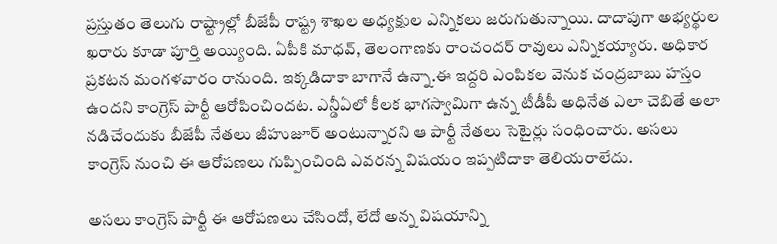ప్రస్తుతం తెలుగు రాష్ట్రాల్లో బీజేపీ రాష్ట్ర శాఖల అధ్యక్షుల ఎన్నికలు జరుగుతున్నాయి. దాదాపుగా అభ్యర్థుల ఖరారు కూడా పూర్తి అయ్యింది. ఏపీకి మాధవ్, తెలంగాణకు రాంచందర్ రావులు ఎన్నికయ్యారు. అధికార ప్రకటన మంగళవారం రానుంది. ఇక్కడిదాకా బాగానే ఉన్నా.ఈ ఇద్దరి ఎంపికల వెనుక చంద్రబాబు హస్తం ఉందని కాంగ్రెస్ పార్టీ ఆరోపించిందట. ఎన్డీఏలో కీలక భాగస్వామిగా ఉన్న టీడీపీ అధినేత ఎలా చెబితే అలా నడిచేందుకు బీజేపీ నేతలు జీహుజూర్ అంటున్నారని ఆ పార్టీ నేతలు సెటైర్లు సంధించారు. అసలు కాంగ్రెస్ నుంచి ఈ ఆరోపణలు గుప్పించింది ఎవరన్న విషయం ఇప్పటిదాకా తెలియరాలేదు.

అసలు కాంగ్రెస్ పార్టీ ఈ ఆరోపణలు చేసిందో, లేదో అన్న విషయాన్ని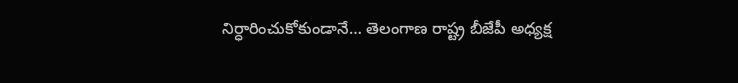నిర్ధారించుకోకుండానే… తెలంగాణ రాష్ట్ర బీజేపీ అధ్యక్ష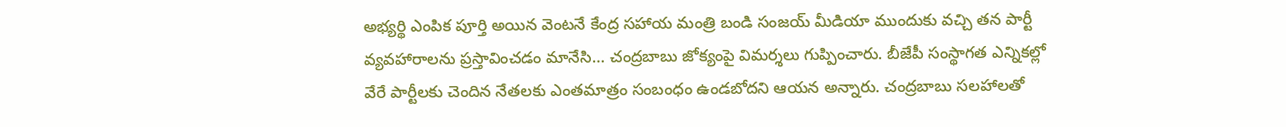అభ్యర్థి ఎంపిక పూర్తి అయిన వెంటనే కేంద్ర సహాయ మంత్రి బండి సంజయ్ మీడియా ముందుకు వచ్చి తన పార్టీ వ్యవహారాలను ప్రస్తావించడం మానేసి… చంద్రబాబు జోక్యంపై విమర్శలు గుప్పించారు. బీజేపీ సంస్థాగత ఎన్నికల్లో వేరే పార్టీలకు చెందిన నేతలకు ఎంతమాత్రం సంబంధం ఉండబోదని ఆయన అన్నారు. చంద్రబాబు సలహాలతో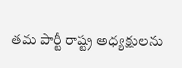తమ పార్టీ రాష్ట్ర అధ్యక్షులను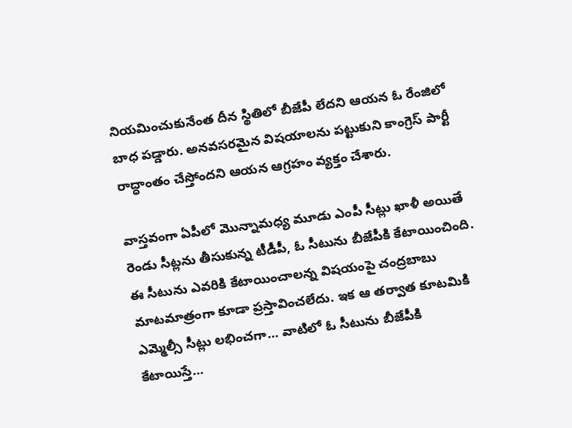నియమించుకునేంత దీన స్థితిలో బీజేపీ లేదని ఆయన ఓ రేంజిలో బాధ పడ్డారు. అనవసరమైన విషయాలను పట్టుకుని కాంగ్రెస్ పార్టీ రాద్ధాంతం చేస్తోందని ఆయన ఆగ్రహం వ్యక్తం చేశారు.

వాస్తవంగా ఏపీలో మొన్నామధ్య మూడు ఎంపీ సీట్లు ఖాళీ అయితే రెండు సీట్లను తీసుకున్న టీడీపీ, ఓ సీటును బీజేపీకి కేటాయించింది. ఈ సీటును ఎవరికి కేటాయించాలన్న విషయంపై చంద్రబాబు మాటమాత్రంగా కూడా ప్రస్తావించలేదు. ఇక ఆ తర్వాత కూటమికి ఎమ్మెల్సీ సీట్లు లభించగా… వాటిలో ఓ సీటును బీజేపీకి కేటాయిస్తే…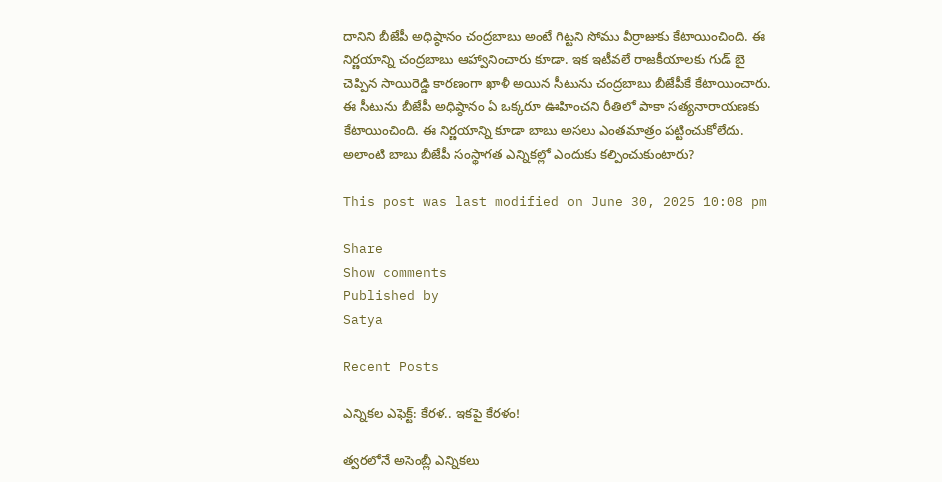దానిని బీజేపీ అధిష్ఠానం చంద్రబాబు అంటే గిట్టని సోము వీర్రాజుకు కేటాయించింది. ఈ నిర్ణయాన్ని చంద్రబాబు ఆహ్వానించారు కూడా. ఇక ఇటీవలే రాజకీయాలకు గుడ్ బై చెప్పిన సాయిరెడ్డి కారణంగా ఖాళీ అయిన సీటును చంద్రబాబు బీజేపీకే కేటాయించారు. ఈ సీటును బీజేపీ అధిష్ఠానం ఏ ఒక్కరూ ఊహించని రీతిలో పాకా సత్యనారాయణకు కేటాయించింది. ఈ నిర్ణయాన్ని కూడా బాబు అసలు ఎంతమాత్రం పట్టించుకోలేదు. అలాంటి బాబు బీజేపీ సంస్థాగత ఎన్నికల్లో ఎందుకు కల్పించుకుంటారు?

This post was last modified on June 30, 2025 10:08 pm

Share
Show comments
Published by
Satya

Recent Posts

ఎన్నిక‌ల ఎఫెక్ట్‌: కేర‌ళ‌.. ఇక‌పై కేర‌ళం!

త్వ‌ర‌లోనే అసెంబ్లీ ఎన్నికలు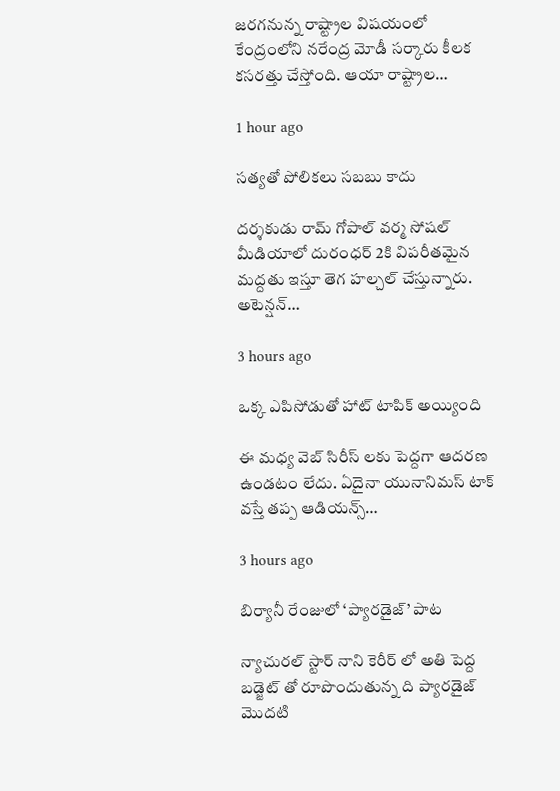జ‌ర‌గ‌నున్న రాష్ట్రాల విష‌యంలో కేంద్రంలోని న‌రేంద్ర మోడీ స‌ర్కారు కీల‌క క‌స‌ర‌త్తు చేస్తోంది. ఆయా రాష్ట్రాల…

1 hour ago

సత్యతో పోలికలు సబబు కాదు

దర్శకుడు రామ్ గోపాల్ వర్మ సోషల్ మీడియాలో దురంధర్ 2కి విపరీతమైన మద్దతు ఇస్తూ తెగ హల్చల్ చేస్తున్నారు. అటెన్షన్…

3 hours ago

ఒక్క ఎపిసోడుతో హాట్ టాపిక్ అయ్యింది

ఈ మధ్య వెబ్ సిరీస్ లకు పెద్దగా ఆదరణ ఉండటం లేదు. ఏదైనా యునానిమస్ టాక్ వస్తే తప్ప ఆడియన్స్…

3 hours ago

బిర్యానీ రేంజులో ‘ప్యారడైజ్’ పాట

న్యాచురల్ స్టార్ నాని కెరీర్ లో అతి పెద్ద బడ్జెట్ తో రూపొందుతున్న ది ప్యారడైజ్ మొదటి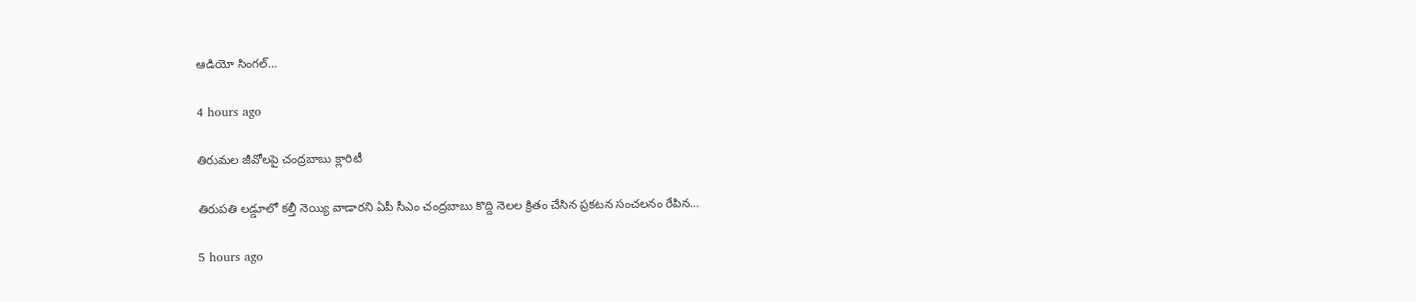ఆడియో సింగల్…

4 hours ago

తిరుమల జీవోలపై చంద్రబాబు క్లారిటీ

తిరుపతి లడ్డూలో కల్తీ నెయ్యి వాడారని ఏపీ సీఎం చంద్రబాబు కొద్ది నెలల క్రితం చేసిన ప్రకటన సంచలనం రేపిన…

5 hours ago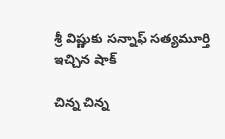శ్రీ విష్ణుకు సన్నాఫ్ సత్యమూర్తి ఇచ్చిన షాక్

చిన్న చిన్న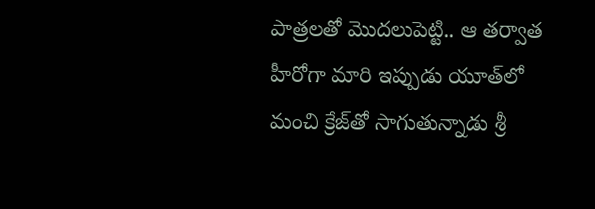పాత్రలతో మొదలుపెట్టి.. ఆ తర్వాత హీరోగా మారి ఇప్పుడు యూత్‌లో మంచి క్రేజ్‌తో సాగుతున్నాడు శ్రీ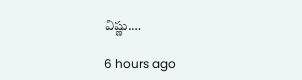విష్ణు.…

6 hours ago